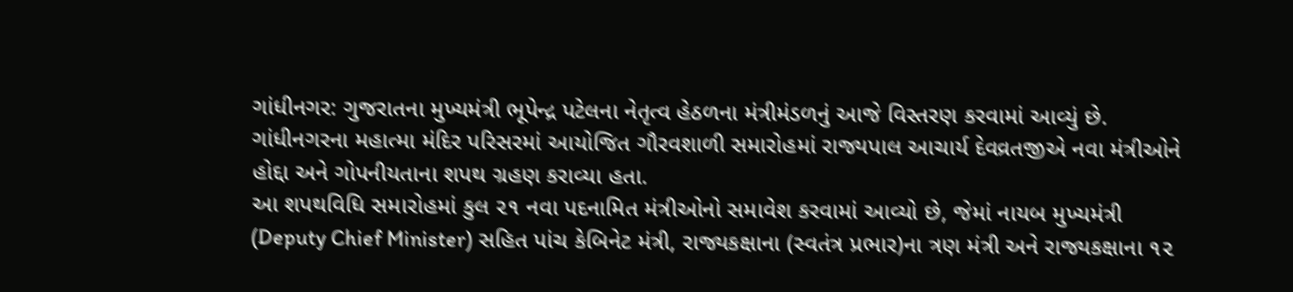ગાંધીનગર: ગુજરાતના મુખ્યમંત્રી ભૂપેન્દ્ર પટેલના નેતૃત્વ હેઠળના મંત્રીમંડળનું આજે વિસ્તરણ કરવામાં આવ્યું છે. ગાંધીનગરના મહાત્મા મંદિર પરિસરમાં આયોજિત ગૌરવશાળી સમારોહમાં રાજ્યપાલ આચાર્ય દેવવ્રતજીએ નવા મંત્રીઓને હોદ્દા અને ગોપનીયતાના શપથ ગ્રહણ કરાવ્યા હતા.
આ શપથવિધિ સમારોહમાં કુલ ૨૧ નવા પદનામિત મંત્રીઓનો સમાવેશ કરવામાં આવ્યો છે, જેમાં નાયબ મુખ્યમંત્રી (Deputy Chief Minister) સહિત પાંચ કેબિનેટ મંત્રી, રાજ્યકક્ષાના (સ્વતંત્ર પ્રભાર)ના ત્રણ મંત્રી અને રાજ્યકક્ષાના ૧૨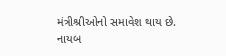મંત્રીશ્રીઓનો સમાવેશ થાય છે.
નાયબ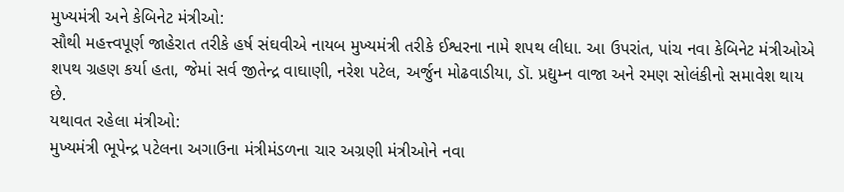મુખ્યમંત્રી અને કેબિનેટ મંત્રીઓ:
સૌથી મહત્ત્વપૂર્ણ જાહેરાત તરીકે હર્ષ સંઘવીએ નાયબ મુખ્યમંત્રી તરીકે ઈશ્વરના નામે શપથ લીધા. આ ઉપરાંત, પાંચ નવા કેબિનેટ મંત્રીઓએ શપથ ગ્રહણ કર્યા હતા, જેમાં સર્વ જીતેન્દ્ર વાઘાણી, નરેશ પટેલ, અર્જુન મોઢવાડીયા, ડૉ. પ્રદ્યુમ્ન વાજા અને રમણ સોલંકીનો સમાવેશ થાય છે.
યથાવત રહેલા મંત્રીઓ:
મુખ્યમંત્રી ભૂપેન્દ્ર પટેલના અગાઉના મંત્રીમંડળના ચાર અગ્રણી મંત્રીઓને નવા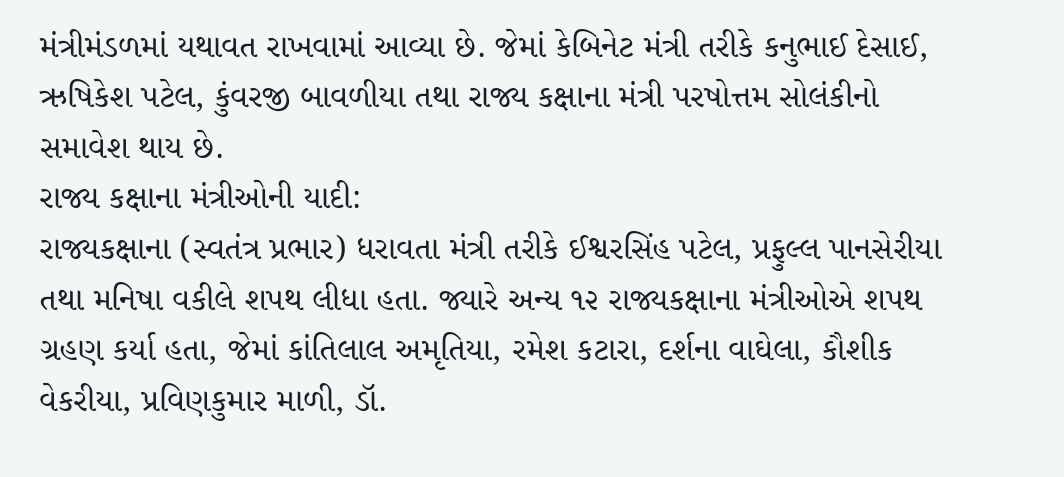મંત્રીમંડળમાં યથાવત રાખવામાં આવ્યા છે. જેમાં કેબિનેટ મંત્રી તરીકે કનુભાઈ દેસાઈ, ઋષિકેશ પટેલ, કુંવરજી બાવળીયા તથા રાજ્ય કક્ષાના મંત્રી પરષોત્તમ સોલંકીનો સમાવેશ થાય છે.
રાજ્ય કક્ષાના મંત્રીઓની યાદી:
રાજ્યકક્ષાના (સ્વતંત્ર પ્રભાર) ધરાવતા મંત્રી તરીકે ઈશ્વરસિંહ પટેલ, પ્રફુલ્લ પાનસેરીયા તથા મનિષા વકીલે શપથ લીધા હતા. જ્યારે અન્ય ૧૨ રાજ્યકક્ષાના મંત્રીઓએ શપથ ગ્રહણ કર્યા હતા, જેમાં કાંતિલાલ અમૃતિયા, રમેશ કટારા, દર્શના વાઘેલા, કૌશીક વેકરીયા, પ્રવિણકુમાર માળી, ડૉ.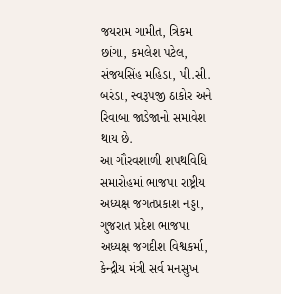જયરામ ગામીત, ત્રિકમ છાંગા, કમલેશ પટેલ, સંજયસિંહ મહિડા, પી.સી. બરંડા, સ્વરૂપજી ઠાકોર અને રિવાબા જાડેજાનો સમાવેશ થાય છે.
આ ગૌરવશાળી શપથવિધિ સમારોહમાં ભાજપા રાષ્ટ્રીય અધ્યક્ષ જગતપ્રકાશ નડ્ડા, ગુજરાત પ્રદેશ ભાજપા અધ્યક્ષ જગદીશ વિશ્વકર્મા, કેન્દ્રીય મંત્રી સર્વ મનસુખ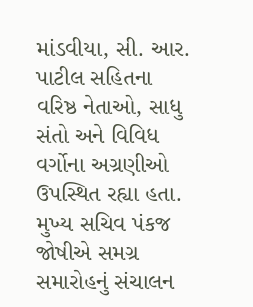માંડવીયા, સી. આર. પાટીલ સહિતના વરિષ્ઠ નેતાઓ, સાધુ સંતો અને વિવિધ વર્ગોના અગ્રણીઓ ઉપસ્થિત રહ્યા હતા. મુખ્ય સચિવ પંકજ જોષીએ સમગ્ર સમારોહનું સંચાલન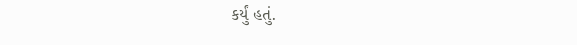કર્યું હતું.